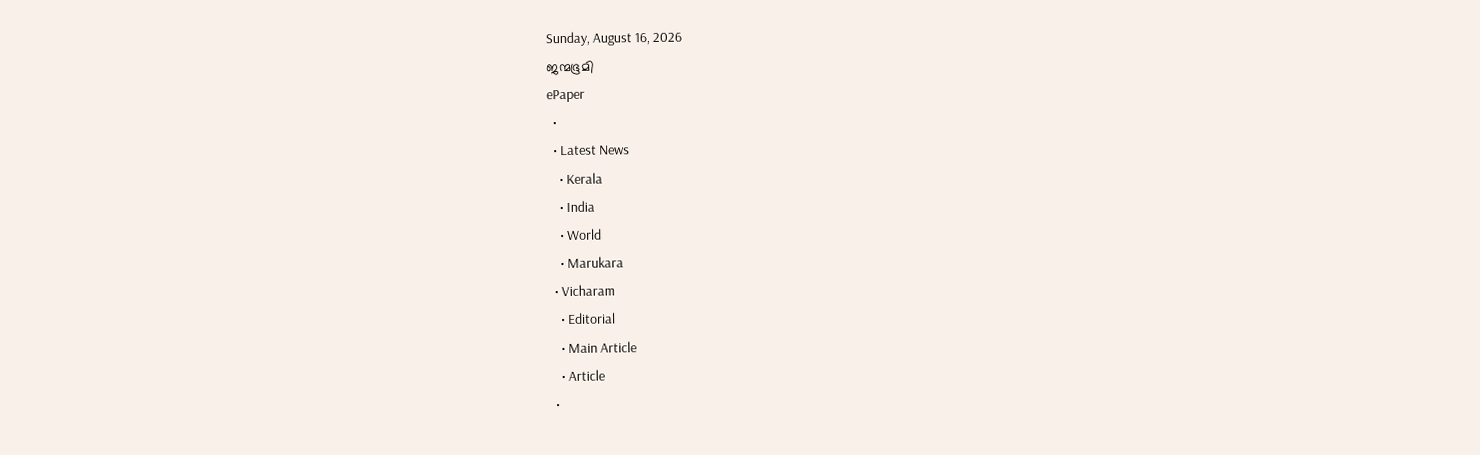Sunday, August 16, 2026
ജന്മഭൂമി
ePaper
  •
  • Latest News
    • Kerala
    • India
    • World
    • Marukara
  • Vicharam
    • Editorial
    • Main Article
    • Article
  •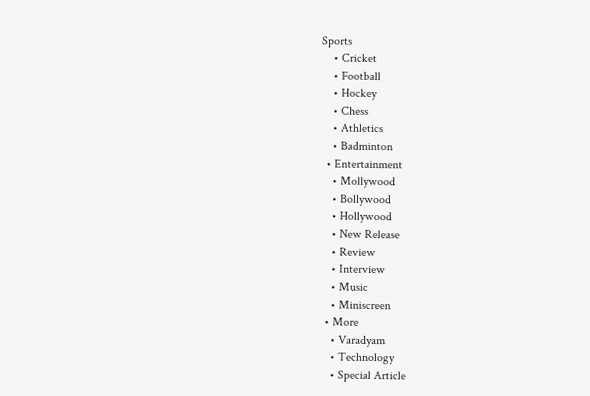Sports
    • Cricket
    • Football
    • Hockey
    • Chess
    • Athletics
    • Badminton
  • Entertainment
    • Mollywood
    • Bollywood
    • Hollywood
    • New Release
    • Review
    • Interview
    • Music
    • Miniscreen
  • More
    • Varadyam
    • Technology
    • Special Article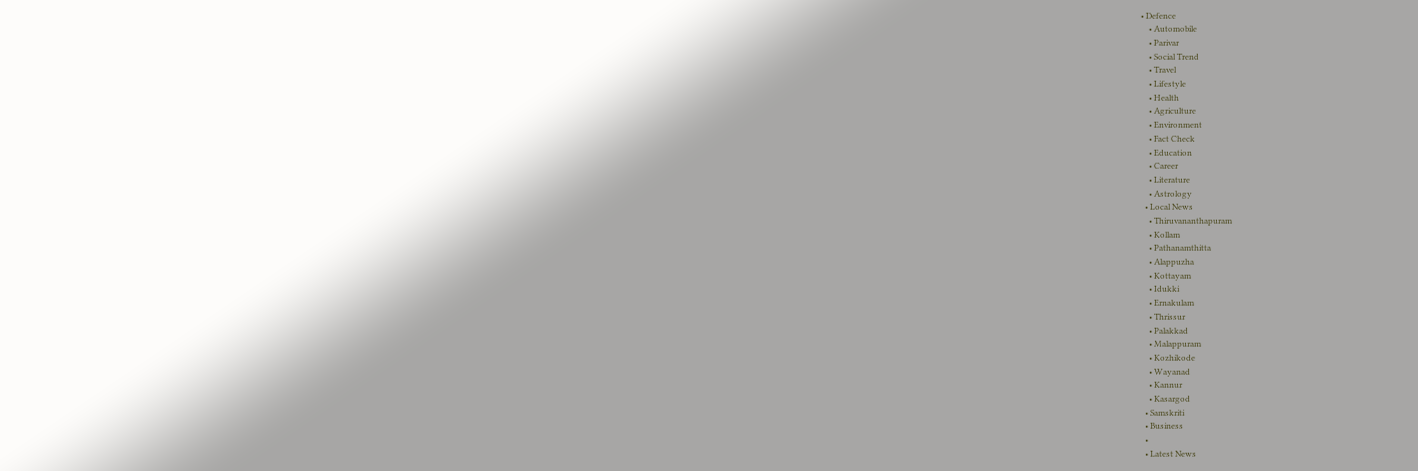• Defence
    • Automobile
    • Parivar
    • Social Trend
    • Travel
    • Lifestyle
    • Health
    • Agriculture
    • Environment
    • Fact Check
    • Education
    • Career
    • Literature
    • Astrology
  • Local News
    • Thiruvananthapuram
    • Kollam
    • Pathanamthitta
    • Alappuzha
    • Kottayam
    • Idukki
    • Ernakulam
    • Thrissur
    • Palakkad
    • Malappuram
    • Kozhikode
    • Wayanad
    • Kannur
    • Kasargod
  • Samskriti
  • Business
  •
  • Latest News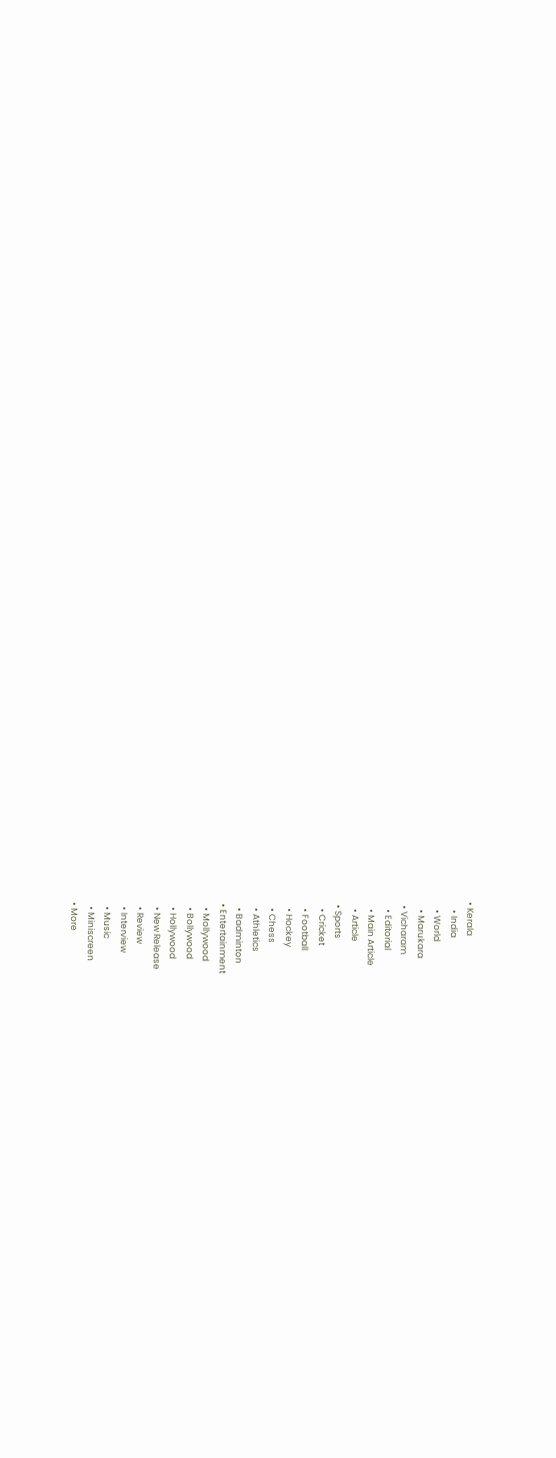• Kerala
    • India
    • World
    • Marukara
  • Vicharam
    • Editorial
    • Main Article
    • Article
  • Sports
    • Cricket
    • Football
    • Hockey
    • Chess
    • Athletics
    • Badminton
  • Entertainment
    • Mollywood
    • Bollywood
    • Hollywood
    • New Release
    • Review
    • Interview
    • Music
    • Miniscreen
  • More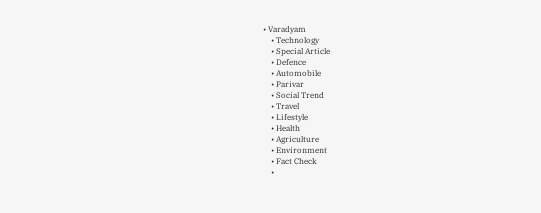• Varadyam
    • Technology
    • Special Article
    • Defence
    • Automobile
    • Parivar
    • Social Trend
    • Travel
    • Lifestyle
    • Health
    • Agriculture
    • Environment
    • Fact Check
    •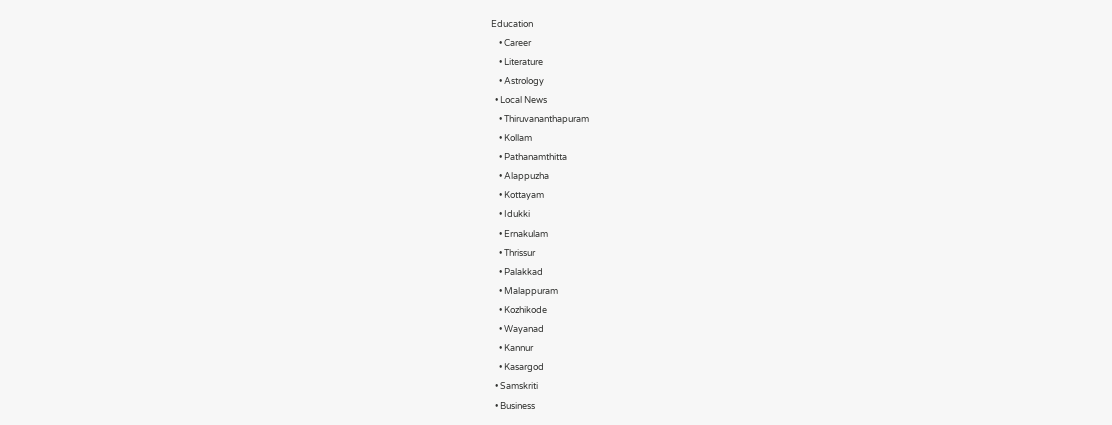Education
    • Career
    • Literature
    • Astrology
  • Local News
    • Thiruvananthapuram
    • Kollam
    • Pathanamthitta
    • Alappuzha
    • Kottayam
    • Idukki
    • Ernakulam
    • Thrissur
    • Palakkad
    • Malappuram
    • Kozhikode
    • Wayanad
    • Kannur
    • Kasargod
  • Samskriti
  • Business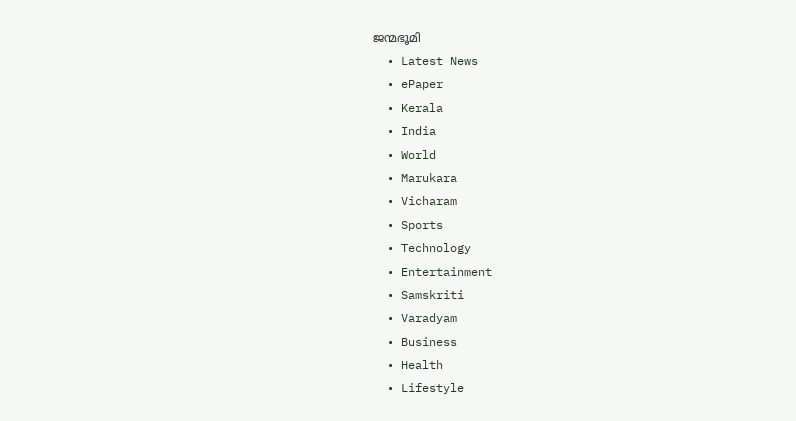ജന്മഭൂമി
  • Latest News
  • ePaper
  • Kerala
  • India
  • World
  • Marukara
  • Vicharam
  • Sports
  • Technology
  • Entertainment
  • Samskriti
  • Varadyam
  • Business
  • Health
  • Lifestyle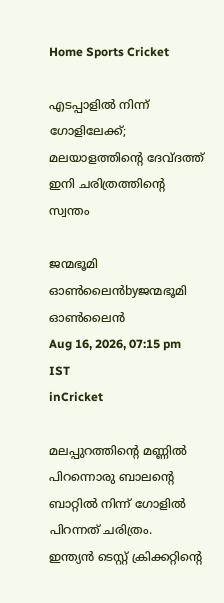Home Sports Cricket

എടപ്പാളില്‍ നിന്ന് ഗോളിലേക്ക്; മലയാളത്തിന്റെ ദേവ്ദത്ത് ഇനി ചരിത്രത്തിന്റെ സ്വന്തം

ജന്മഭൂമി ഓണ്‍ലൈന്‍byജന്മഭൂമി ഓണ്‍ലൈന്‍
Aug 16, 2026, 07:15 pm IST
inCricket

മലപ്പുറത്തിന്റെ മണ്ണില്‍ പിറന്നൊരു ബാലന്റെ ബാറ്റില്‍ നിന്ന് ഗോളില്‍ പിറന്നത് ചരിത്രം.
ഇന്ത്യന്‍ ടെസ്റ്റ് ക്രിക്കറ്റിന്റെ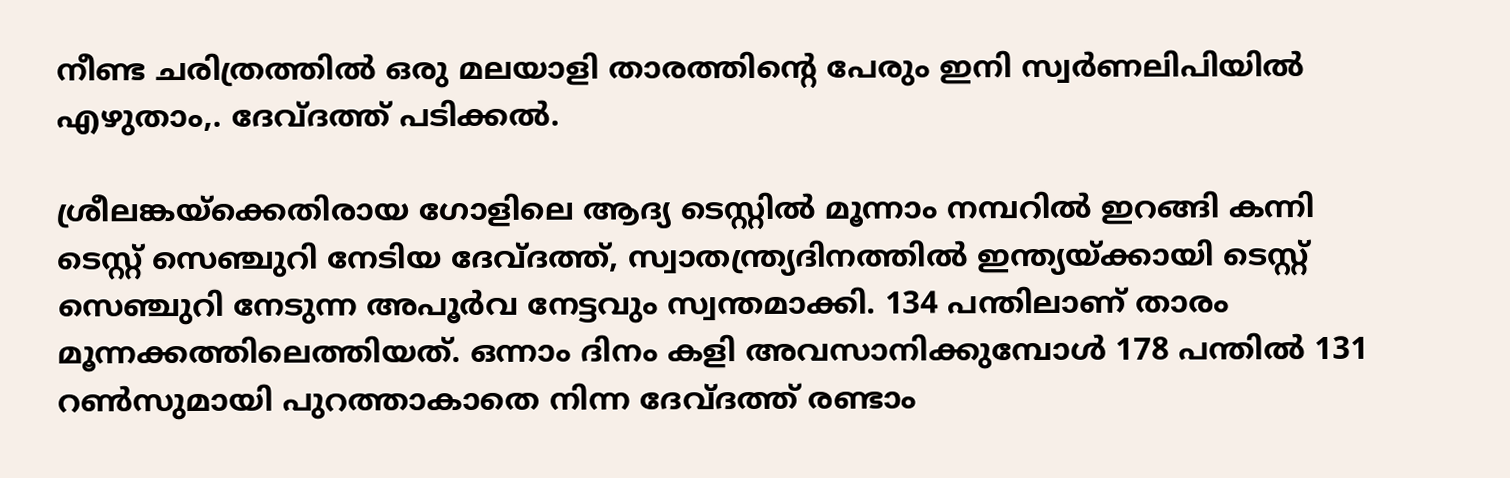നീണ്ട ചരിത്രത്തില്‍ ഒരു മലയാളി താരത്തിന്റെ പേരും ഇനി സ്വര്‍ണലിപിയില്‍ എഴുതാം,. ദേവ്ദത്ത് പടിക്കല്‍.

ശ്രീലങ്കയ്‌ക്കെതിരായ ഗോളിലെ ആദ്യ ടെസ്റ്റില്‍ മൂന്നാം നമ്പറില്‍ ഇറങ്ങി കന്നി ടെസ്റ്റ് സെഞ്ചുറി നേടിയ ദേവ്ദത്ത്, സ്വാതന്ത്ര്യദിനത്തില്‍ ഇന്ത്യയ്‌ക്കായി ടെസ്റ്റ് സെഞ്ചുറി നേടുന്ന അപൂര്‍വ നേട്ടവും സ്വന്തമാക്കി. 134 പന്തിലാണ് താരം മൂന്നക്കത്തിലെത്തിയത്. ഒന്നാം ദിനം കളി അവസാനിക്കുമ്പോള്‍ 178 പന്തില്‍ 131 റണ്‍സുമായി പുറത്താകാതെ നിന്ന ദേവ്ദത്ത് രണ്ടാം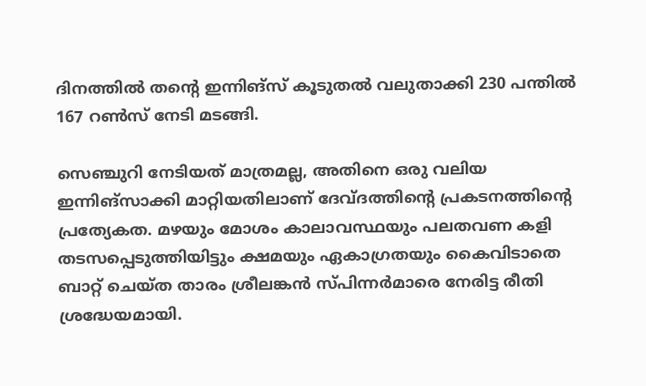ദിനത്തില്‍ തന്റെ ഇന്നിങ്‌സ് കൂടുതല്‍ വലുതാക്കി 230 പന്തില്‍ 167 റണ്‍സ് നേടി മടങ്ങി.

സെഞ്ചുറി നേടിയത് മാത്രമല്ല, അതിനെ ഒരു വലിയ ഇന്നിങ്‌സാക്കി മാറ്റിയതിലാണ് ദേവ്ദത്തിന്റെ പ്രകടനത്തിന്റെ പ്രത്യേകത. മഴയും മോശം കാലാവസ്ഥയും പലതവണ കളി തടസപ്പെടുത്തിയിട്ടും ക്ഷമയും ഏകാഗ്രതയും കൈവിടാതെ ബാറ്റ് ചെയ്ത താരം ശ്രീലങ്കന്‍ സ്പിന്നര്‍മാരെ നേരിട്ട രീതി ശ്രദ്ധേയമായി.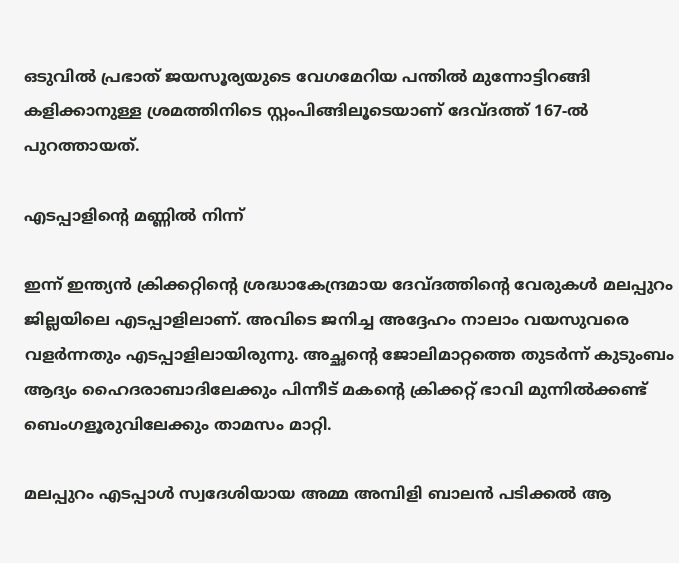ഒടുവില്‍ പ്രഭാത് ജയസൂര്യയുടെ വേഗമേറിയ പന്തില്‍ മുന്നോട്ടിറങ്ങി കളിക്കാനുള്ള ശ്രമത്തിനിടെ സ്റ്റംപിങ്ങിലൂടെയാണ് ദേവ്ദത്ത് 167-ല്‍ പുറത്തായത്.

എടപ്പാളിന്റെ മണ്ണില്‍ നിന്ന്

ഇന്ന് ഇന്ത്യന്‍ ക്രിക്കറ്റിന്റെ ശ്രദ്ധാകേന്ദ്രമായ ദേവ്ദത്തിന്റെ വേരുകള്‍ മലപ്പുറം ജില്ലയിലെ എടപ്പാളിലാണ്. അവിടെ ജനിച്ച അദ്ദേഹം നാലാം വയസുവരെ വളര്‍ന്നതും എടപ്പാളിലായിരുന്നു. അച്ഛന്റെ ജോലിമാറ്റത്തെ തുടര്‍ന്ന് കുടുംബം ആദ്യം ഹൈദരാബാദിലേക്കും പിന്നീട് മകന്റെ ക്രിക്കറ്റ് ഭാവി മുന്നില്‍ക്കണ്ട് ബെംഗളൂരുവിലേക്കും താമസം മാറ്റി.

മലപ്പുറം എടപ്പാള്‍ സ്വദേശിയായ അമ്മ അമ്പിളി ബാലന്‍ പടിക്കല്‍ ആ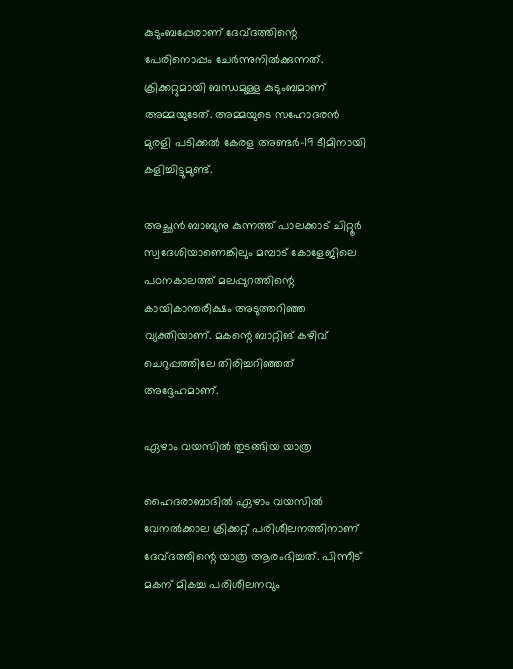കുടുംബപ്പേരാണ് ദേവ്ദത്തിന്റെ പേരിനൊപ്പം ചേര്‍ന്നുനില്‍ക്കുന്നത്. ക്രിക്കറ്റുമായി ബന്ധമുള്ള കുടുംബമാണ് അമ്മയുടേത്. അമ്മയുടെ സഹോദരന്‍ മുരളി പടിക്കല്‍ കേരള അണ്ടര്‍-19 ടീമിനായി കളിച്ചിട്ടുമുണ്ട്.

അച്ഛന്‍ ബാബുനു കുന്നത്ത് പാലക്കാട് ചിറ്റൂര്‍ സ്വദേശിയാണെങ്കിലും മമ്പാട് കോളേജിലെ പഠനകാലത്ത് മലപ്പുറത്തിന്റെ കായികാന്തരീക്ഷം അടുത്തറിഞ്ഞ വ്യക്തിയാണ്. മകന്റെ ബാറ്റിങ് കഴിവ് ചെറുപ്പത്തിലേ തിരിച്ചറിഞ്ഞത് അദ്ദേഹമാണ്.

ഏഴാം വയസില്‍ തുടങ്ങിയ യാത്ര

ഹൈദരാബാദില്‍ ഏഴാം വയസില്‍ വേനല്‍ക്കാല ക്രിക്കറ്റ് പരിശീലനത്തിനാണ് ദേവ്ദത്തിന്റെ യാത്ര ആരംഭിച്ചത്. പിന്നീട് മകന് മികച്ച പരിശീലനവും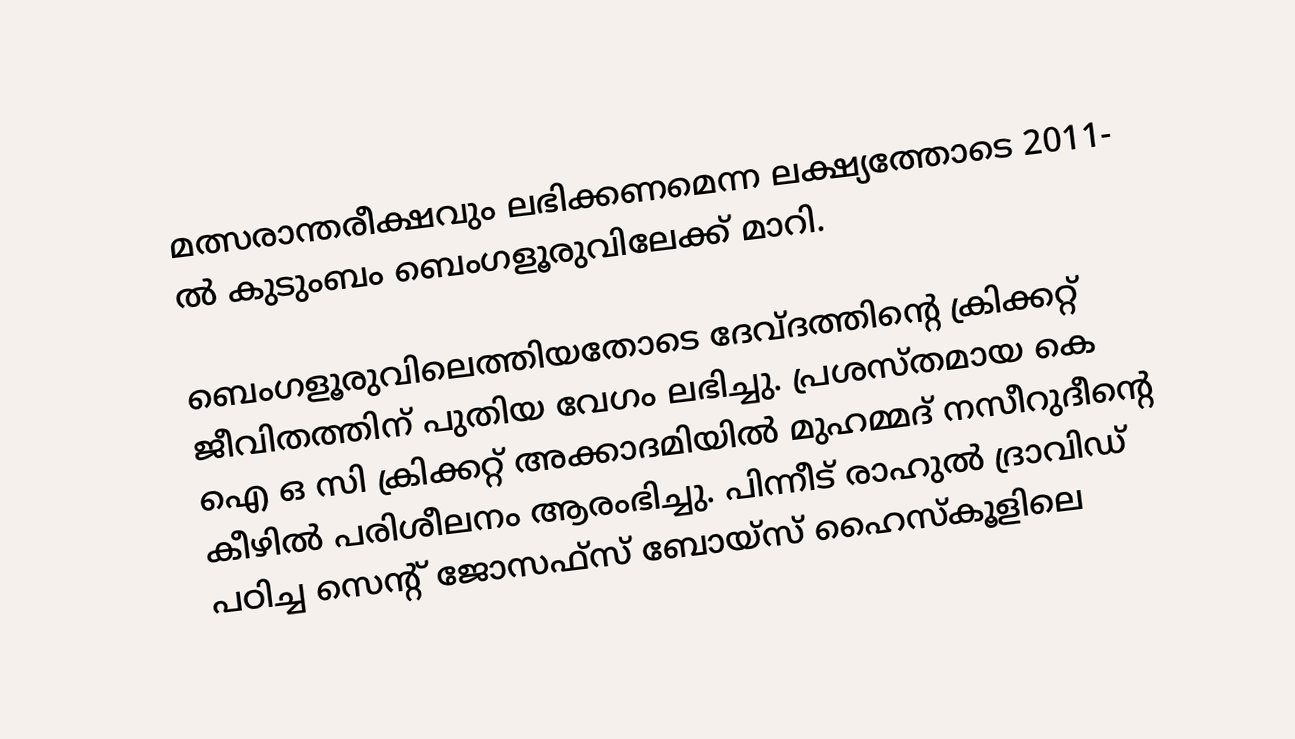മത്സരാന്തരീക്ഷവും ലഭിക്കണമെന്ന ലക്ഷ്യത്തോടെ 2011-ല്‍ കുടുംബം ബെംഗളൂരുവിലേക്ക് മാറി.

ബെംഗളൂരുവിലെത്തിയതോടെ ദേവ്ദത്തിന്റെ ക്രിക്കറ്റ് ജീവിതത്തിന് പുതിയ വേഗം ലഭിച്ചു. പ്രശസ്തമായ കെ ഐ ഒ സി ക്രിക്കറ്റ് അക്കാദമിയില്‍ മുഹമ്മദ് നസീറുദീന്റെ കീഴില്‍ പരിശീലനം ആരംഭിച്ചു. പിന്നീട് രാഹുല്‍ ദ്രാവിഡ് പഠിച്ച സെന്റ് ജോസഫ്സ് ബോയ്സ് ഹൈസ്‌കൂളിലെ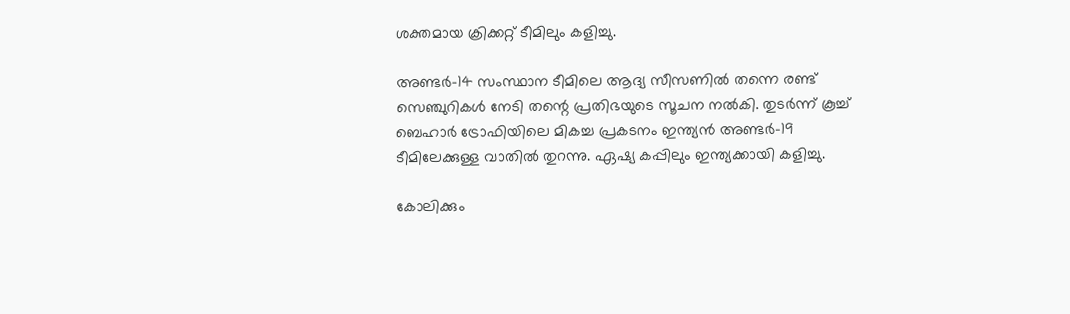ശക്തമായ ക്രിക്കറ്റ് ടീമിലും കളിച്ചു.

അണ്ടര്‍-14 സംസ്ഥാന ടീമിലെ ആദ്യ സീസണില്‍ തന്നെ രണ്ട് സെഞ്ചുറികള്‍ നേടി തന്റെ പ്രതിഭയുടെ സൂചന നല്‍കി. തുടര്‍ന്ന് കൂച്ച് ബെഹാര്‍ ട്രോഫിയിലെ മികച്ച പ്രകടനം ഇന്ത്യന്‍ അണ്ടര്‍-19 ടീമിലേക്കുള്ള വാതില്‍ തുറന്നു. ഏഷ്യ കപ്പിലും ഇന്ത്യക്കായി കളിച്ചു.

കോലിക്കും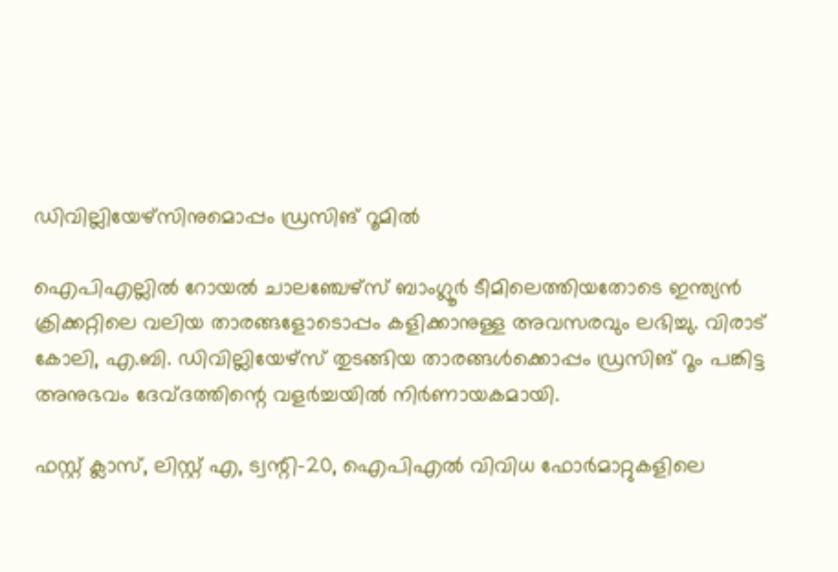ഡിവില്ലിയേഴ്സിനുമൊപ്പം ഡ്രസിങ് റൂമില്‍

ഐപിഎല്ലില്‍ റോയല്‍ ചാലഞ്ചേഴ്സ് ബാംഗ്ലൂര്‍ ടീമിലെത്തിയതോടെ ഇന്ത്യന്‍ ക്രിക്കറ്റിലെ വലിയ താരങ്ങളോടൊപ്പം കളിക്കാനുള്ള അവസരവും ലഭിച്ചു. വിരാട് കോലി, എ.ബി. ഡിവില്ലിയേഴ്സ് തുടങ്ങിയ താരങ്ങള്‍ക്കൊപ്പം ഡ്രസിങ് റൂം പങ്കിട്ട അനുഭവം ദേവ്ദത്തിന്റെ വളര്‍ച്ചയില്‍ നിര്‍ണായകമായി.

ഫസ്റ്റ് ക്ലാസ്, ലിസ്റ്റ് എ, ട്വന്റി-20, ഐപിഎല്‍ വിവിധ ഫോര്‍മാറ്റുകളിലെ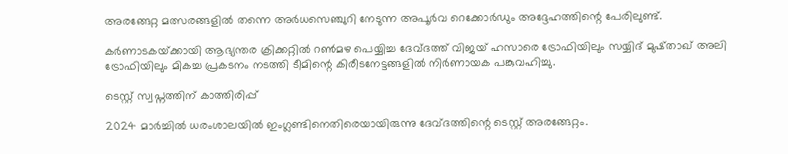അരങ്ങേറ്റ മത്സരങ്ങളില്‍ തന്നെ അര്‍ധസെഞ്ചുറി നേടുന്ന അപൂര്‍വ റെക്കോര്‍ഡും അദ്ദേഹത്തിന്റെ പേരിലുണ്ട്.

കര്‍ണാടകയ്‌ക്കായി ആഭ്യന്തര ക്രിക്കറ്റില്‍ റണ്‍മഴ പെയ്യിച്ച ദേവ്ദത്ത് വിജയ് ഹസാരെ ട്രോഫിയിലും സയ്യിദ് മുഷ്താഖ് അലി ട്രോഫിയിലും മികച്ച പ്രകടനം നടത്തി ടീമിന്റെ കിരീടനേട്ടങ്ങളില്‍ നിര്‍ണായക പങ്കുവഹിച്ചു.

ടെസ്റ്റ് സ്വപ്നത്തിന് കാത്തിരിപ്പ്

2024 മാര്‍ച്ചില്‍ ധരംശാലയില്‍ ഇംഗ്ലണ്ടിനെതിരെയായിരുന്നു ദേവ്ദത്തിന്റെ ടെസ്റ്റ് അരങ്ങേറ്റം.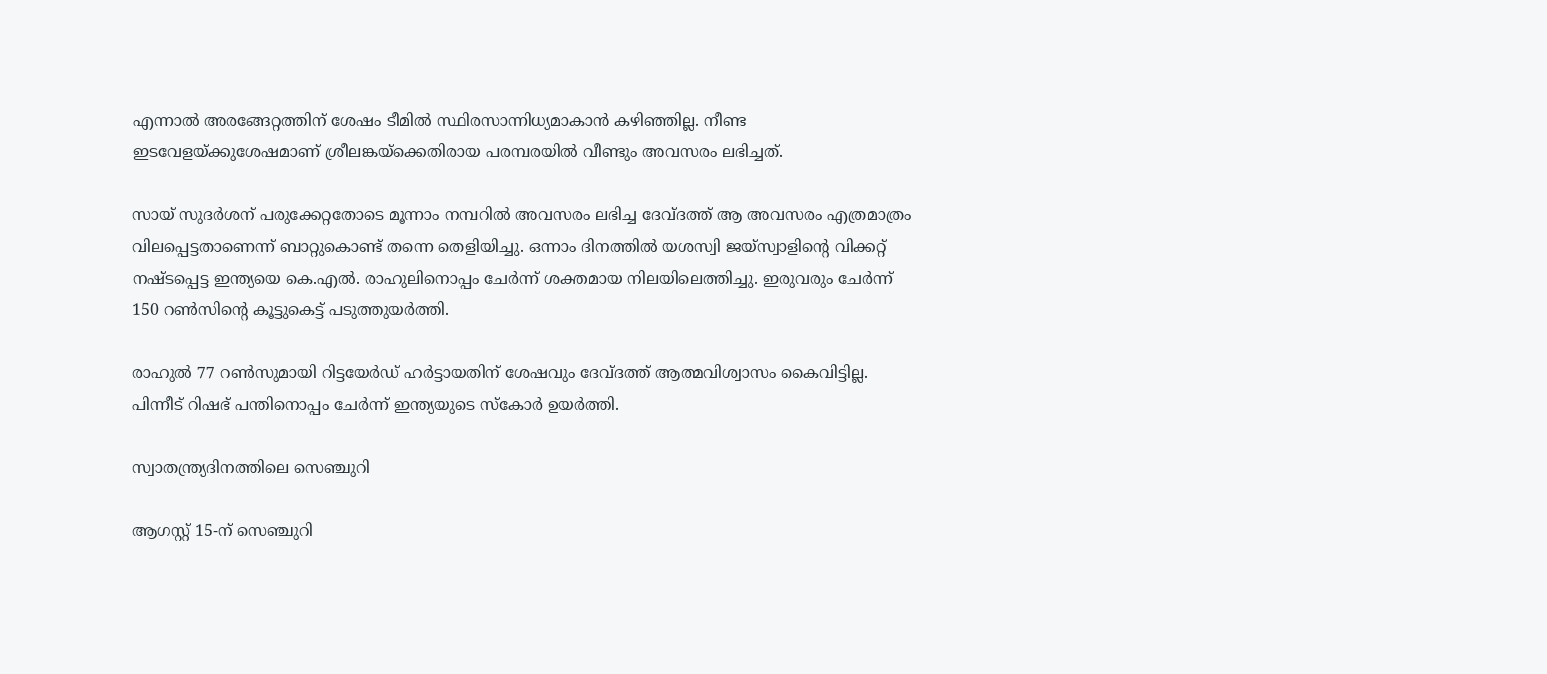എന്നാല്‍ അരങ്ങേറ്റത്തിന് ശേഷം ടീമില്‍ സ്ഥിരസാന്നിധ്യമാകാന്‍ കഴിഞ്ഞില്ല. നീണ്ട ഇടവേളയ്‌ക്കുശേഷമാണ് ശ്രീലങ്കയ്‌ക്കെതിരായ പരമ്പരയില്‍ വീണ്ടും അവസരം ലഭിച്ചത്.

സായ് സുദര്‍ശന് പരുക്കേറ്റതോടെ മൂന്നാം നമ്പറില്‍ അവസരം ലഭിച്ച ദേവ്ദത്ത് ആ അവസരം എത്രമാത്രം വിലപ്പെട്ടതാണെന്ന് ബാറ്റുകൊണ്ട് തന്നെ തെളിയിച്ചു. ഒന്നാം ദിനത്തില്‍ യശസ്വി ജയ്സ്വാളിന്റെ വിക്കറ്റ് നഷ്ടപ്പെട്ട ഇന്ത്യയെ കെ.എല്‍. രാഹുലിനൊപ്പം ചേര്‍ന്ന് ശക്തമായ നിലയിലെത്തിച്ചു. ഇരുവരും ചേര്‍ന്ന് 150 റണ്‍സിന്റെ കൂട്ടുകെട്ട് പടുത്തുയര്‍ത്തി.

രാഹുല്‍ 77 റണ്‍സുമായി റിട്ടയേര്‍ഡ് ഹര്‍ട്ടായതിന് ശേഷവും ദേവ്ദത്ത് ആത്മവിശ്വാസം കൈവിട്ടില്ല. പിന്നീട് റിഷഭ് പന്തിനൊപ്പം ചേര്‍ന്ന് ഇന്ത്യയുടെ സ്‌കോര്‍ ഉയര്‍ത്തി.

സ്വാതന്ത്ര്യദിനത്തിലെ സെഞ്ചുറി

ആഗസ്റ്റ് 15-ന് സെഞ്ചുറി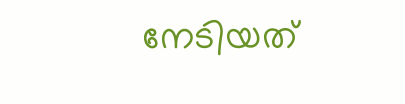നേടിയത്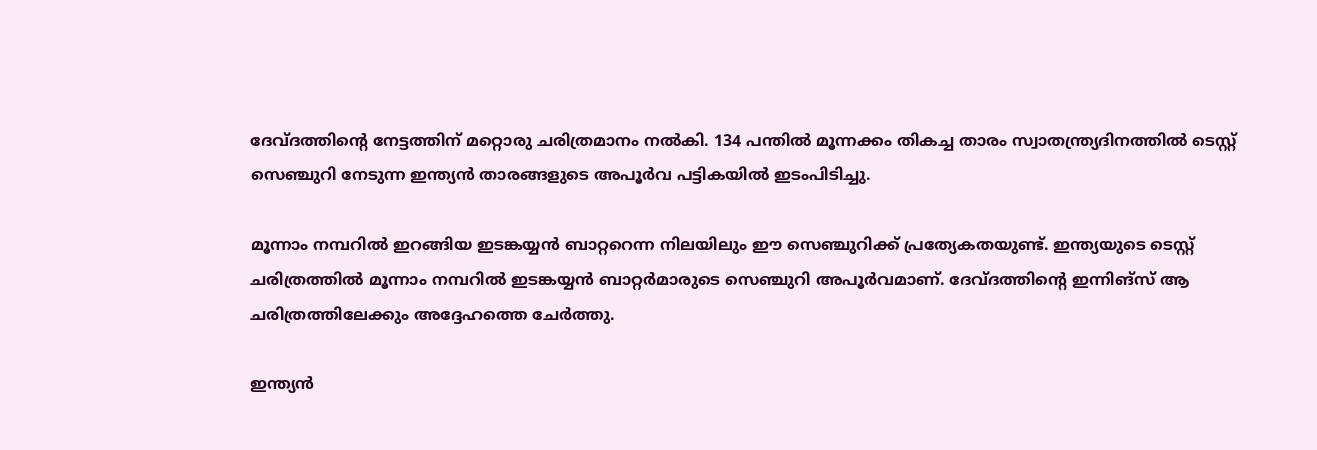ദേവ്ദത്തിന്റെ നേട്ടത്തിന് മറ്റൊരു ചരിത്രമാനം നല്‍കി. 134 പന്തില്‍ മൂന്നക്കം തികച്ച താരം സ്വാതന്ത്ര്യദിനത്തില്‍ ടെസ്റ്റ് സെഞ്ചുറി നേടുന്ന ഇന്ത്യന്‍ താരങ്ങളുടെ അപൂര്‍വ പട്ടികയില്‍ ഇടംപിടിച്ചു.

മൂന്നാം നമ്പറില്‍ ഇറങ്ങിയ ഇടങ്കയ്യന്‍ ബാറ്ററെന്ന നിലയിലും ഈ സെഞ്ചുറിക്ക് പ്രത്യേകതയുണ്ട്. ഇന്ത്യയുടെ ടെസ്റ്റ് ചരിത്രത്തില്‍ മൂന്നാം നമ്പറില്‍ ഇടങ്കയ്യന്‍ ബാറ്റര്‍മാരുടെ സെഞ്ചുറി അപൂര്‍വമാണ്. ദേവ്ദത്തിന്റെ ഇന്നിങ്‌സ് ആ ചരിത്രത്തിലേക്കും അദ്ദേഹത്തെ ചേര്‍ത്തു.

ഇന്ത്യന്‍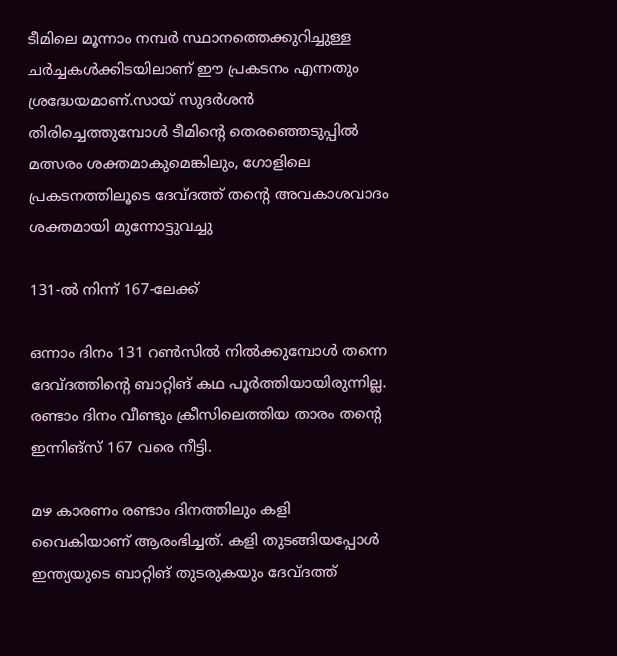ടീമിലെ മൂന്നാം നമ്പര്‍ സ്ഥാനത്തെക്കുറിച്ചുള്ള ചര്‍ച്ചകള്‍ക്കിടയിലാണ് ഈ പ്രകടനം എന്നതും ശ്രദ്ധേയമാണ്.സായ് സുദര്‍ശന്‍ തിരിച്ചെത്തുമ്പോള്‍ ടീമിന്റെ തെരഞ്ഞെടുപ്പില്‍ മത്സരം ശക്തമാകുമെങ്കിലും, ഗോളിലെ പ്രകടനത്തിലൂടെ ദേവ്ദത്ത് തന്റെ അവകാശവാദം ശക്തമായി മുന്നോട്ടുവച്ചു

131-ല്‍ നിന്ന് 167-ലേക്ക്

ഒന്നാം ദിനം 131 റണ്‍സില്‍ നില്‍ക്കുമ്പോള്‍ തന്നെ ദേവ്ദത്തിന്റെ ബാറ്റിങ് കഥ പൂര്‍ത്തിയായിരുന്നില്ല. രണ്ടാം ദിനം വീണ്ടും ക്രീസിലെത്തിയ താരം തന്റെ ഇന്നിങ്‌സ് 167 വരെ നീട്ടി.

മഴ കാരണം രണ്ടാം ദിനത്തിലും കളി വൈകിയാണ് ആരംഭിച്ചത്. കളി തുടങ്ങിയപ്പോള്‍ ഇന്ത്യയുടെ ബാറ്റിങ് തുടരുകയും ദേവ്ദത്ത്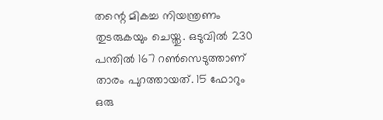തന്റെ മികച്ച നിയന്ത്രണം തുടരുകയും ചെയ്തു. ഒടുവില്‍ 230 പന്തില്‍ 167 റണ്‍സെടുത്താണ് താരം പുറത്തായത്. 15 ഫോറും ഒരു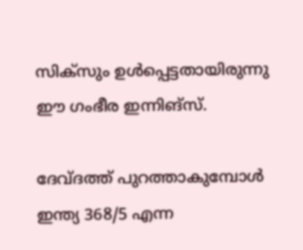സിക്‌സും ഉള്‍പ്പെട്ടതായിരുന്നു ഈ ഗംഭീര ഇന്നിങ്‌സ്.

ദേവ്ദത്ത് പുറത്താകുമ്പോള്‍ ഇന്ത്യ 368/5 എന്ന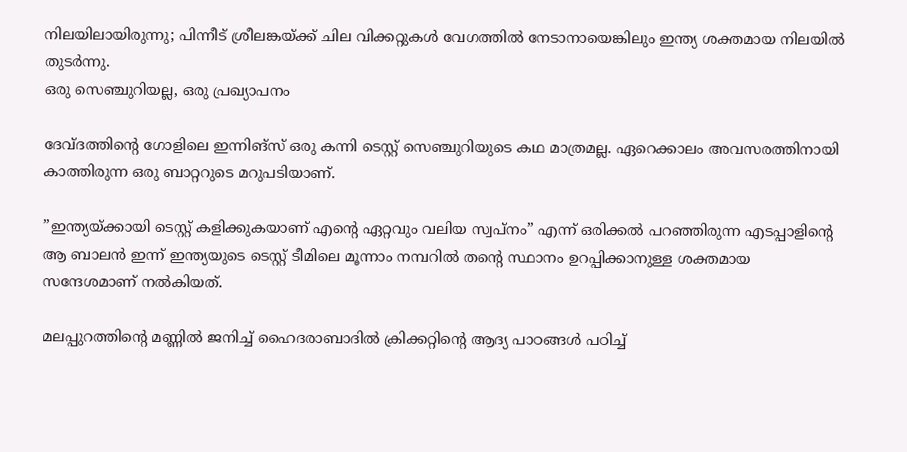നിലയിലായിരുന്നു; പിന്നീട് ശ്രീലങ്കയ്‌ക്ക് ചില വിക്കറ്റുകള്‍ വേഗത്തില്‍ നേടാനായെങ്കിലും ഇന്ത്യ ശക്തമായ നിലയില്‍ തുടര്‍ന്നു.
ഒരു സെഞ്ചുറിയല്ല, ഒരു പ്രഖ്യാപനം

ദേവ്ദത്തിന്റെ ഗോളിലെ ഇന്നിങ്‌സ് ഒരു കന്നി ടെസ്റ്റ് സെഞ്ചുറിയുടെ കഥ മാത്രമല്ല. ഏറെക്കാലം അവസരത്തിനായി കാത്തിരുന്ന ഒരു ബാറ്ററുടെ മറുപടിയാണ്.

”ഇന്ത്യയ്‌ക്കായി ടെസ്റ്റ് കളിക്കുകയാണ് എന്റെ ഏറ്റവും വലിയ സ്വപ്നം” എന്ന് ഒരിക്കല്‍ പറഞ്ഞിരുന്ന എടപ്പാളിന്റെ ആ ബാലന്‍ ഇന്ന് ഇന്ത്യയുടെ ടെസ്റ്റ് ടീമിലെ മൂന്നാം നമ്പറില്‍ തന്റെ സ്ഥാനം ഉറപ്പിക്കാനുള്ള ശക്തമായ സന്ദേശമാണ് നല്‍കിയത്.

മലപ്പുറത്തിന്റെ മണ്ണില്‍ ജനിച്ച് ഹൈദരാബാദില്‍ ക്രിക്കറ്റിന്റെ ആദ്യ പാഠങ്ങള്‍ പഠിച്ച്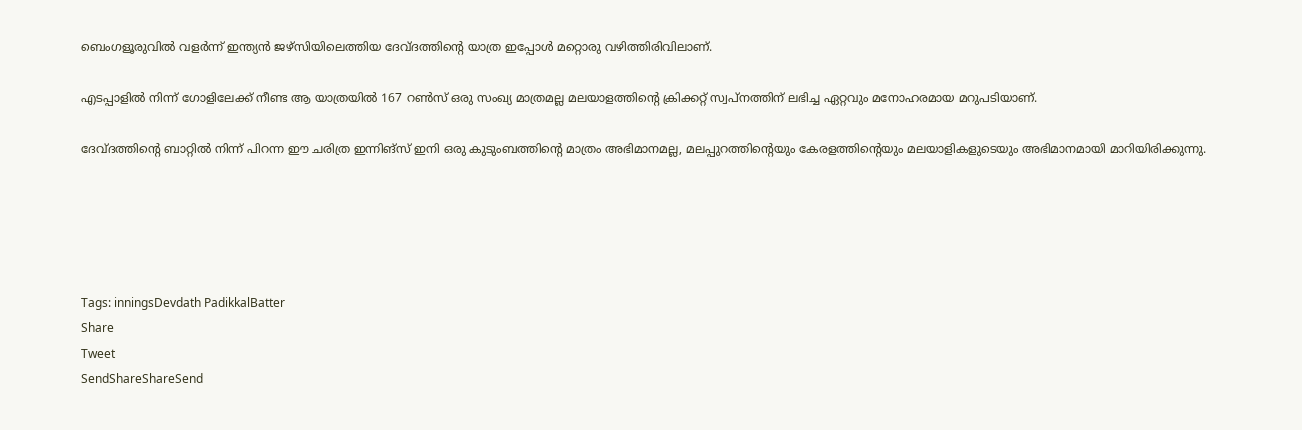ബെംഗളൂരുവില്‍ വളര്‍ന്ന് ഇന്ത്യന്‍ ജഴ്‌സിയിലെത്തിയ ദേവ്ദത്തിന്റെ യാത്ര ഇപ്പോള്‍ മറ്റൊരു വഴിത്തിരിവിലാണ്.

എടപ്പാളില്‍ നിന്ന് ഗോളിലേക്ക് നീണ്ട ആ യാത്രയില്‍ 167 റണ്‍സ് ഒരു സംഖ്യ മാത്രമല്ല മലയാളത്തിന്റെ ക്രിക്കറ്റ് സ്വപ്നത്തിന് ലഭിച്ച ഏറ്റവും മനോഹരമായ മറുപടിയാണ്.

ദേവ്ദത്തിന്റെ ബാറ്റില്‍ നിന്ന് പിറന്ന ഈ ചരിത്ര ഇന്നിങ്‌സ് ഇനി ഒരു കുടുംബത്തിന്റെ മാത്രം അഭിമാനമല്ല, മലപ്പുറത്തിന്റെയും കേരളത്തിന്റെയും മലയാളികളുടെയും അഭിമാനമായി മാറിയിരിക്കുന്നു.





Tags: inningsDevdath PadikkalBatter
Share
Tweet
SendShareShareSend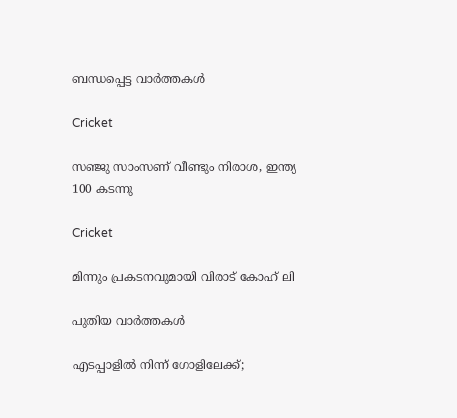ബന്ധപ്പെട്ട വാര്‍ത്തകള്‍

Cricket

സഞ്ജു സാംസണ് വീണ്ടും നിരാശ, ഇന്ത്യ 100 കടന്നു

Cricket

മിന്നും പ്രകടനവുമായി വിരാട് കോഹ് ലി

പുതിയ വാര്‍ത്തകള്‍

എടപ്പാളില്‍ നിന്ന് ഗോളിലേക്ക്;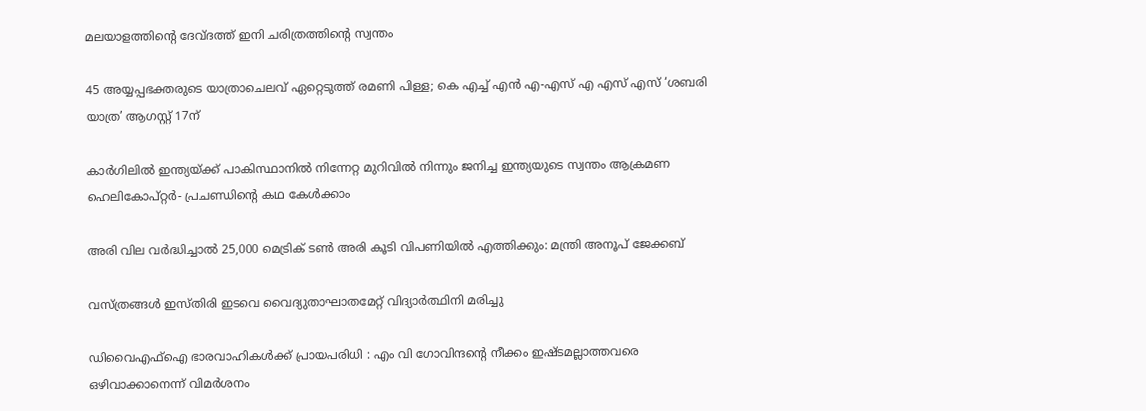മലയാളത്തിന്റെ ദേവ്ദത്ത് ഇനി ചരിത്രത്തിന്റെ സ്വന്തം

45 അയ്യപ്പഭക്തരുടെ യാത്രാചെലവ് ഏറ്റെടുത്ത് രമണി പിള്ള; കെ എച്ച് എന്‍ എ-എസ് എ എസ് എസ് ‘ശബരി യാത്ര’ ആഗസ്റ്റ് 17ന്

കാര്‍ഗിലില്‍ ഇന്ത്യയ്‌ക്ക് പാകിസ്ഥാനില്‍ നിന്നേറ്റ മുറിവില്‍ നിന്നും ജനിച്ച ഇന്ത്യയുടെ സ്വന്തം ആക്രമണ ഹെലികോപ്റ്റര്‍- പ്രചണ്ഡിന്റെ കഥ കേള്‍ക്കാം

അരി വില വര്‍ദ്ധിച്ചാല്‍ 25,000 മെട്രിക് ടണ്‍ അരി കൂടി വിപണിയില്‍ എത്തിക്കും: മന്ത്രി അനൂപ് ജേക്കബ്

വസ്ത്രങ്ങള്‍ ഇസ്തിരി ഇടവെ വൈദ്യുതാഘാതമേറ്റ് വിദ്യാര്‍ത്ഥിനി മരിച്ചു

ഡിവൈഎഫ്‌ഐ ഭാരവാഹികള്‍ക്ക് പ്രായപരിധി : എം വി ഗോവിന്ദന്റെ നീക്കം ഇഷ്ടമല്ലാത്തവരെ ഒഴിവാക്കാനെന്ന് വിമര്‍ശനം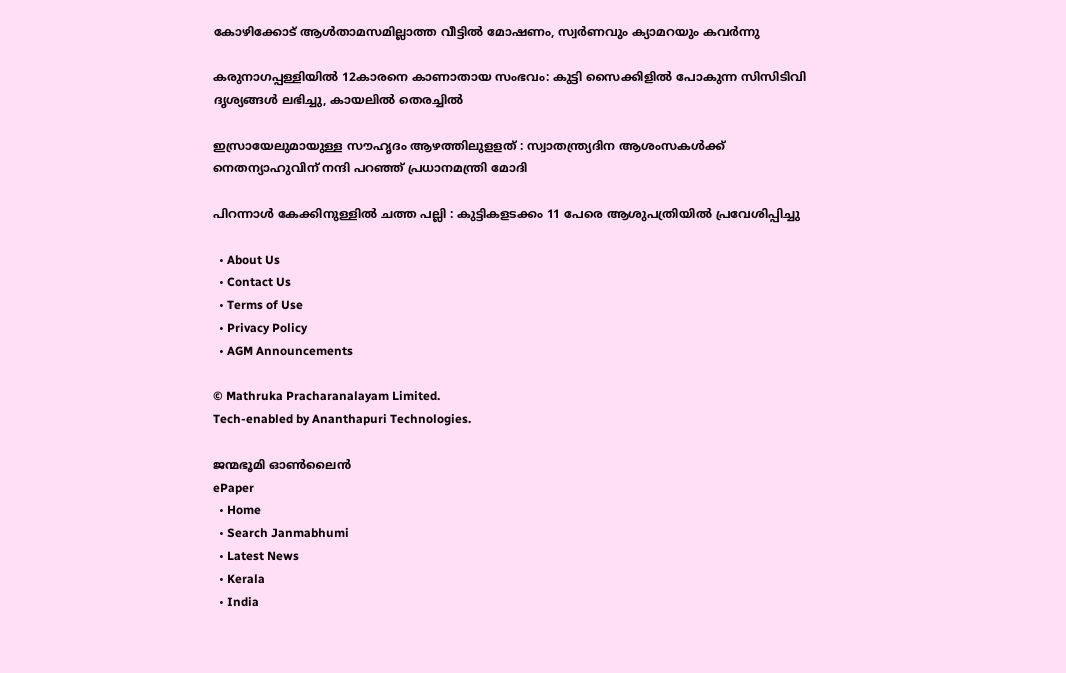കോഴിക്കോട് ആള്‍താമസമില്ലാത്ത വീട്ടില്‍ മോഷണം, സ്വര്‍ണവും ക്യാമറയും കവര്‍ന്നു

കരുനാഗപ്പള്ളിയില്‍ 12കാരനെ കാണാതായ സംഭവം: കുട്ടി സൈക്കിളില്‍ പോകുന്ന സിസിടിവി ദൃശ്യങ്ങള്‍ ലഭിച്ചു, കായലില്‍ തെരച്ചില്‍

ഇസ്രായേലുമായുള്ള സൗഹൃദം ആഴത്തിലുളളത് : സ്വാതന്ത്ര്യദിന ആശംസകൾക്ക് നെതന്യാഹുവിന് നന്ദി പറഞ്ഞ് പ്രധാനമന്ത്രി മോദി

പിറന്നാൾ കേക്കിനുള്ളിൽ ചത്ത പല്ലി : കുട്ടികളടക്കം 11 പേരെ ആശുപത്രിയിൽ പ്രവേശിപ്പിച്ചു

  • About Us
  • Contact Us
  • Terms of Use
  • Privacy Policy
  • AGM Announcements

© Mathruka Pracharanalayam Limited.
Tech-enabled by Ananthapuri Technologies.

ജന്മഭൂമി ഓണ്‍ലൈന്‍
ePaper
  • Home
  • Search Janmabhumi
  • Latest News
  • Kerala
  • India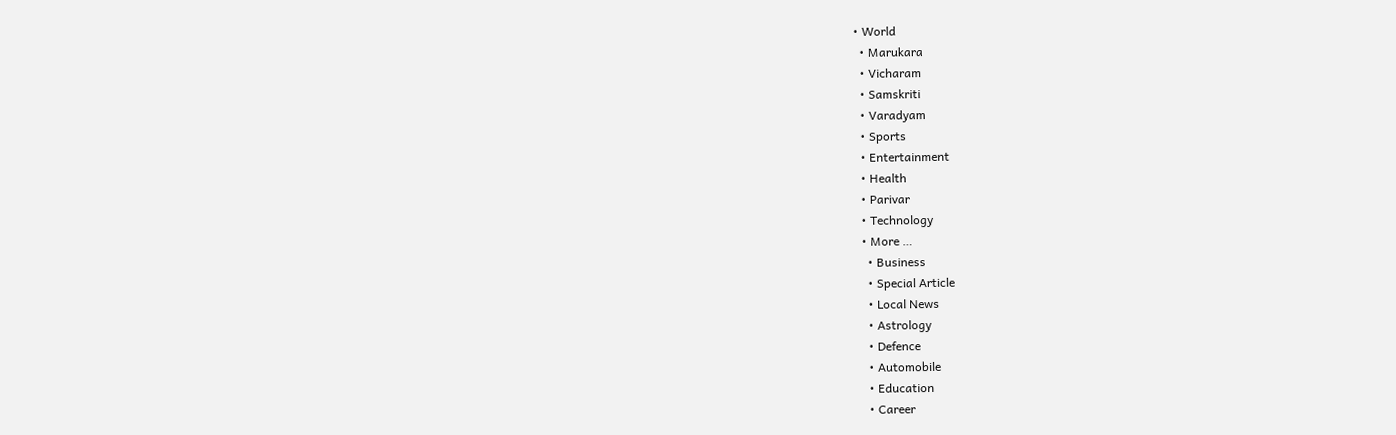• World
  • Marukara
  • Vicharam
  • Samskriti
  • Varadyam
  • Sports
  • Entertainment
  • Health
  • Parivar
  • Technology
  • More …
    • Business
    • Special Article
    • Local News
    • Astrology
    • Defence
    • Automobile
    • Education
    • Career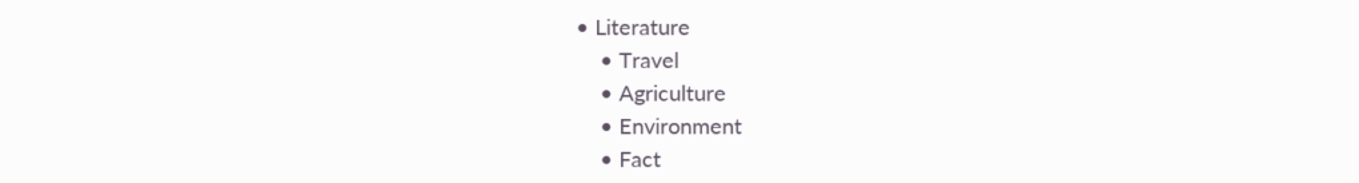• Literature
    • Travel
    • Agriculture
    • Environment
    • Fact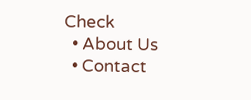Check
  • About Us
  • Contact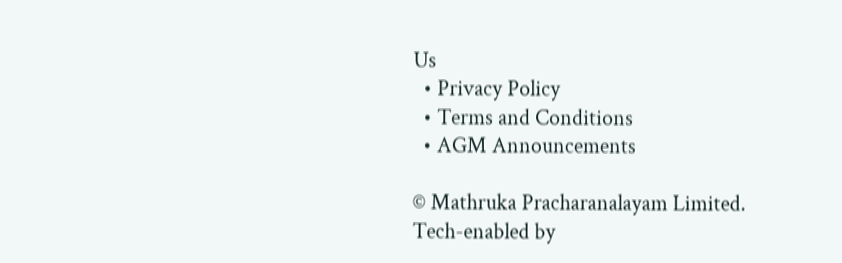Us
  • Privacy Policy
  • Terms and Conditions
  • AGM Announcements

© Mathruka Pracharanalayam Limited.
Tech-enabled by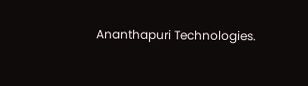Ananthapuri Technologies.